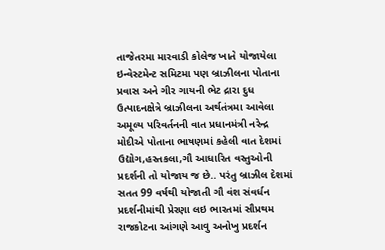તાજેતરમા મારવાડી કોલેજ ખાતે યોજાયેલા ઇન્વેસ્ટમેન્ટ સમિટમા પણ બ્રાઝીલના પોતાના પ્રવાસ અને ગીર ગાયની ભેટ દ્રારા દુધ ઉત્પાદનક્ષેત્રે બ્રાઝીલના અર્થતંત્રમા આવેલા અમૂલ્ય પરિવર્તનની વાત પ્રધાનમંત્રી નરેન્દ્ર મોદીએ પોતાના ભાષણમાં કહેલી વાત દેશમાં ઉદ્યોગ,હસ્તકલા,ગૌ આધારિત વસ્તુઓની પ્રદર્શની તો યોજાય જ છે.. પરંતુ બ્રાઝીલ દેશમાં સતત 99 વર્ષથી યોજાતી ગૌ વંશ સંવર્ધન પ્રદર્શનીમાંથી પ્રેરણા લઇ ભારતમાં સૌપ્રથમ રાજકોટના આંગણે આવુ અનોખુ પ્રદર્શન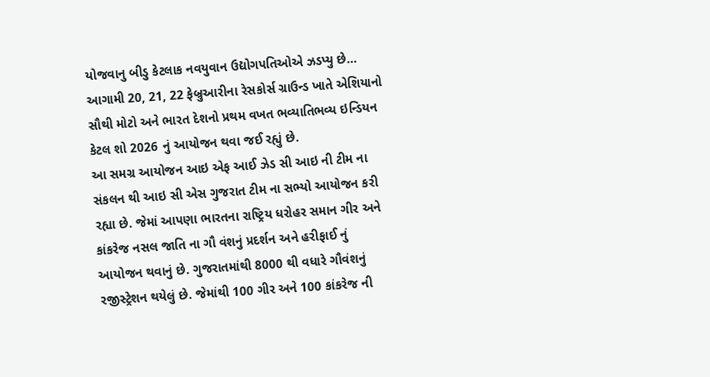યોજવાનુ બીડુ કેટલાક નવયુવાન ઉદ્યોગપતિઓએ ઝડપ્યુ છે… આગામી 20, 21, 22 ફેબ્રુઆરીના રેસકોર્સ ગ્રાઉન્ડ ખાતે એશિયાનો સૌથી મોટો અને ભારત દેશનો પ્રથમ વખત ભવ્યાતિભવ્ય ઇન્ડિયન કેટલ શો 2026 નું આયોજન થવા જઈ રહ્યું છે.
આ સમગ્ર આયોજન આઇ એફ આઈ ઝેડ સી આઇ ની ટીમ ના સંકલન થી આઇ સી એસ ગુજરાત ટીમ ના સભ્યો આયોજન કરી રહ્યા છે. જેમાં આપણા ભારતના રાષ્ટ્રિય ધરોહર સમાન ગીર અને કાંકરેજ નસલ જાતિ ના ગૌ વંશનું પ્રદર્શન અને હરીફાઈ નું આયોજન થવાનું છે. ગુજરાતમાંથી 8000 થી વધારે ગૌવંશનું રજીસ્ટ્રેશન થયેલું છે. જેમાંથી 100 ગીર અને 100 કાંકરેજ ની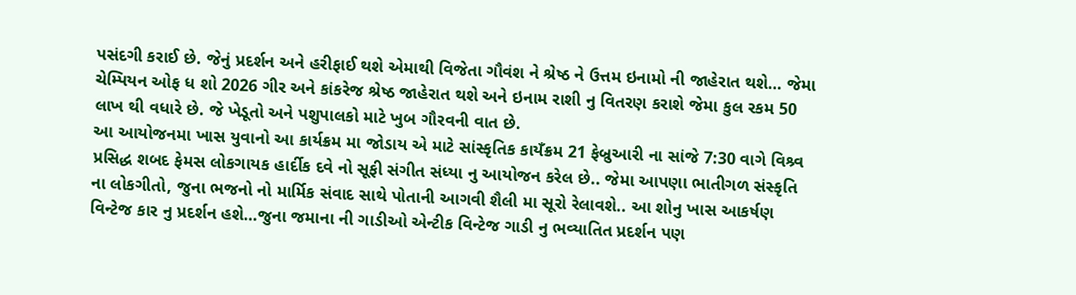પસંદગી કરાઈ છે. જેનું પ્રદર્શન અને હરીફાઈ થશે એમાથી વિજેતા ગૌવંશ ને શ્રેષ્ઠ ને ઉત્તમ ઇનામો ની જાહેરાત થશે… જેમા ચેમ્પિયન ઓફ ધ શો 2026 ગીર અને કાંકરેજ શ્રેષ્ઠ જાહેરાત થશે અને ઇનામ રાશી નુ વિતરણ કરાશે જેમા કુલ રકમ 50 લાખ થી વધારે છે. જે ખેડૂતો અને પશુપાલકો માટે ખુબ ગૌરવની વાત છે.
આ આયોજનમા ખાસ યુવાનો આ કાર્યક્રમ મા જોડાય એ માટે સાંસ્કૃતિક કાયઁક્રમ 21 ફેબ્રુઆરી ના સાંજે 7:30 વાગે વિશ્ર્વ પ્રસિદ્ધ શબદ ફેમસ લોકગાયક હાર્દીક દવે નો સૂફી સંગીત સંધ્યા નુ આયોજન કરેલ છે.. જેમા આપણા ભાતીગળ સંસ્કૃતિ ના લોકગીતો, જુના ભજનો નો માર્મિક સંવાદ સાથે પોતાની આગવી શૈલી મા સૂરો રેલાવશે.. આ શોનુ ખાસ આકર્ષણ વિન્ટેજ કાર નુ પ્રદર્શન હશે…જુના જમાના ની ગાડીઓ એન્ટીક વિન્ટેજ ગાડી નુ ભવ્યાતિત પ્રદર્શન પણ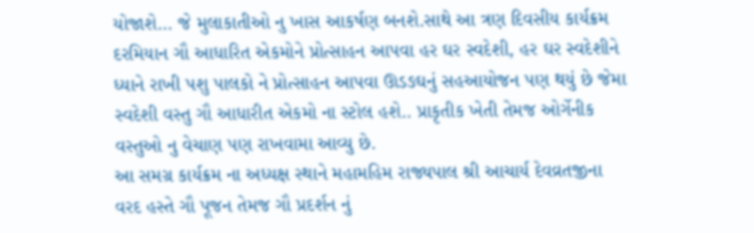યોજાશે… જે મુલાકાતીઓ નુ ખાસ આકર્ષણ બનશે.સાથે આ ત્રણ દિવસીય કાર્યક્રમ દરમિયાન ગૌ આધારિત એકમોને પ્રોત્સાહન આપવા હર ઘર સ્વદેશી, હર ઘર સ્વદેશીને ધ્યાને રાખી પશુ પાલકો ને પ્રોત્સાહન આપવા ઊડઙઘનું સહઆયોજન પણ થયું છે જેમા સ્વદેશી વસ્તુ ગૌ આધારીત એકમો ના સ્ટોલ હશે.. પ્રાકૃતીક ખેતી તેમજ ઓર્ગેનીક વસ્તુઓ નુ વેચાણ પણ રાખવામા આવ્યુ છે.
આ સમગ્ર કાર્યક્રમ ના અધ્યક્ષ સ્થાને મહામહિમ રાજ્યપાલ શ્રી આચાર્ય દેવવ્રતજીના વરદ હસ્તે ગૌ પૂજન તેમજ ગૌ પ્રદર્શન નું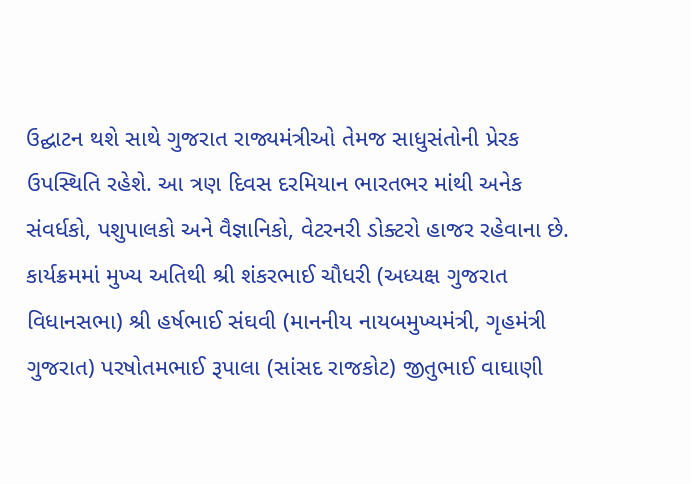ઉદ્ઘાટન થશે સાથે ગુજરાત રાજ્યમંત્રીઓ તેમજ સાધુસંતોની પ્રેરક ઉપસ્થિતિ રહેશે. આ ત્રણ દિવસ દરમિયાન ભારતભર માંથી અનેક સંવર્ધકો, પશુપાલકો અને વૈજ્ઞાનિકો, વેટરનરી ડોક્ટરો હાજર રહેવાના છે. કાર્યક્રમમાં મુખ્ય અતિથી શ્રી શંકરભાઈ ચૌધરી (અધ્યક્ષ ગુજરાત વિધાનસભા) શ્રી હર્ષભાઈ સંઘવી (માનનીય નાયબમુખ્યમંત્રી, ગૃહમંત્રી ગુજરાત) પરષોતમભાઈ રૂપાલા (સાંસદ રાજકોટ) જીતુભાઈ વાઘાણી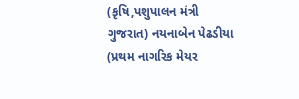(કૃષિ,પશુપાલન મંત્રી ગુજરાત) નયનાબેન પેઢડીયા (પ્રથમ નાગરિક મેયર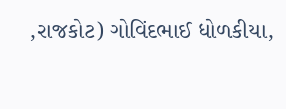,રાજકોટ) ગોવિંદભાઈ ધોળકીયા,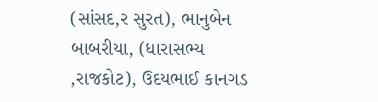(સાંસદ,ર સુરત), ભાનુબેન બાબરીયા, (ધારાસભ્ય ,રાજકોટ), ઉદયભાઈ કાનગડ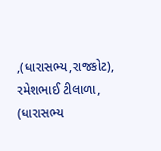,(ધારાસભ્ય,રાજકોટ), રમેશભાઈ ટીલાળા, (ધારાસભ્ય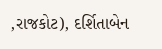,રાજકોટ), દર્શિતાબેન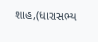શાહ,(ધારાસભ્ય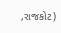,રાજકોટ)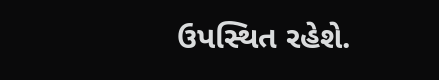ઉપસ્થિત રહેશે.